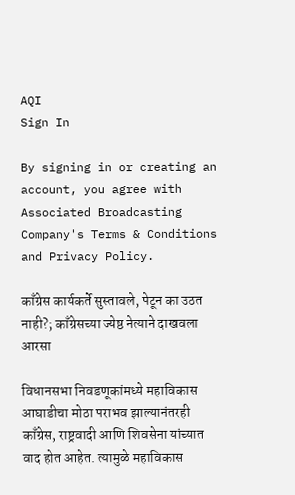AQI
Sign In

By signing in or creating an account, you agree with Associated Broadcasting Company's Terms & Conditions and Privacy Policy.

काँग्रेस कार्यकर्ते सुस्तावले, पेटून का उठत नाही?; काँग्रेसच्या ज्येष्ठ नेत्याने दाखवला आरसा

विधानसभा निवडणूकांमध्ये महाविकास आघाडीचा मोठा पराभव झाल्यानंतरही काँग्रेस, राष्ट्रवादी आणि शिवसेना यांच्यात वाद होत आहेत. त्यामुळे महाविकास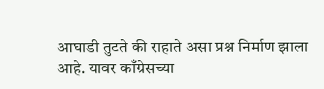आघाडी तुटते की राहाते असा प्रश्न निर्माण झाला आहे. यावर काँग्रेसच्या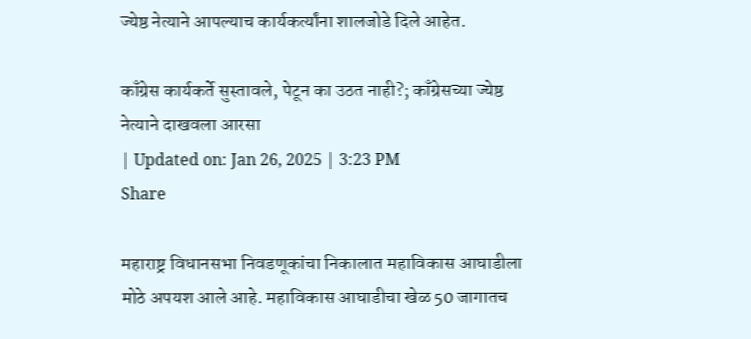ज्येष्ठ नेत्याने आपल्याच कार्यकर्त्यांना शालजोडे दिले आहेत.

काँग्रेस कार्यकर्ते सुस्तावले, पेटून का उठत नाही?; काँग्रेसच्या ज्येष्ठ नेत्याने दाखवला आरसा
| Updated on: Jan 26, 2025 | 3:23 PM
Share

महाराष्ट्र विधानसभा निवडणूकांचा निकालात महाविकास आघाडीला मोठे अपयश आले आहे. महाविकास आघाडीचा खेळ 50 जागातच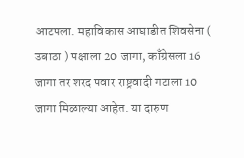आटपला. महाविकास आघाडीत शिवसेना ( उबाठा ) पक्षाला 20 जागा, काँग्रेसला 16 जागा तर शरद पवार राष्ट्रवादी गटाला 10 जागा मिळाल्या आहेत. या दारुण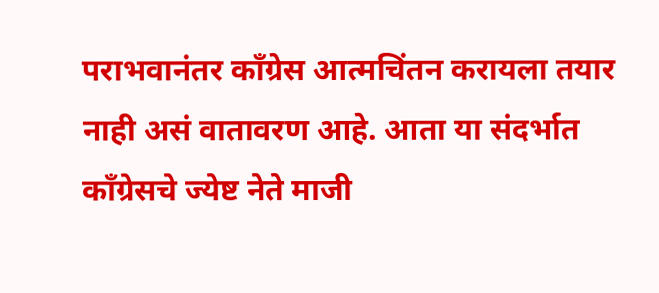पराभवानंतर काँग्रेस आत्मचिंतन करायला तयार नाही असं वातावरण आहे. आता या संदर्भात काँग्रेसचे ज्येष्ट नेते माजी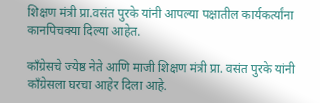शिक्षण मंत्री प्रा.वसंत पुरके यांनी आपल्या पक्षातील कार्यकर्त्यांना कानपिचक्या दिल्या आहेत.

काँग्रेसचे ज्येष्ठ नेते आणि माजी शिक्षण मंत्री प्रा. वसंत पुरके यांनी काँग्रेसला घरचा आहेर दिला आहे.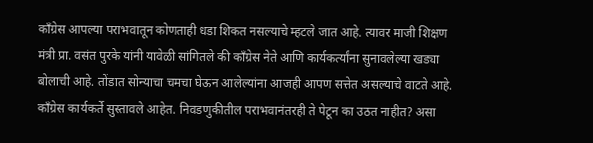काँग्रेस आपल्या पराभवातून कोणताही धडा शिकत नसल्याचे म्हटले जात आहे. त्यावर माजी शिक्षण मंत्री प्रा. वसंत पुरके यांनी यावेळी सांगितले की काँग्रेस नेते आणि कार्यकर्त्यांना सुनावलेल्या खड्या बोलाची आहे. तोंडात सोन्याचा चमचा घेऊन आलेल्यांना आजही आपण सत्तेत असल्याचे वाटते आहे. काँग्रेस कार्यकर्ते सुस्तावले आहेत. निवडणुकीतील पराभवानंतरही ते पेटून का उठत नाहीत? असा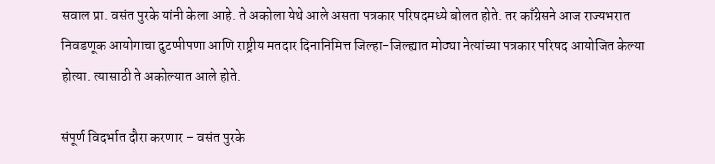सवाल प्रा. वसंत पुरके यांनी केला आहे. ते अकोला येथे आले असता पत्रकार परिषदमध्ये बोलत होते. तर काँग्रेसने आज राज्यभरात निवडणूक आयोगाचा दुटप्पीपणा आणि राष्ट्रीय मतदार दिनानिमित्त जिल्हा-जिल्ह्यात मोठ्या नेत्यांच्या पत्रकार परिषद आयोजित केल्या होत्या. त्यासाठी ते अकोल्यात आले होते.

संपूर्ण विदर्भात दौरा करणार – वसंत पुरके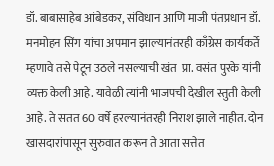डॉ. बाबासाहेब आंबेडकर, संविधान आणि माजी पंतप्रधान डॉ. मनमोहन सिंग यांचा अपमान झाल्यानंतरही काँग्रेस कार्यकर्ते म्हणावे तसे पेटून उठले नसल्याची खंत  प्रा. वसंत पुरके यांनी व्यक्त केली आहे. यावेळी त्यांनी भाजपची देखील स्तुती केली आहे. ते सतत 60 वर्षे हरल्यानंतरही निराश झाले नाहीत. दोन खासदारांपासून सुरुवात करून ते आता सत्तेत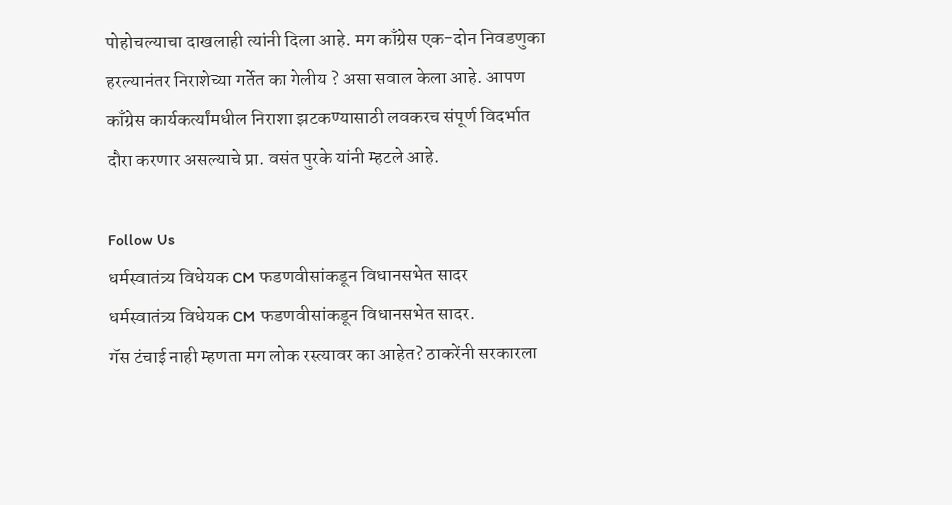पोहोचल्याचा दाखलाही त्यांनी दिला आहे. मग काँग्रेस एक-दोन निवडणुका हरल्यानंतर निराशेच्या गर्तेत का गेलीय ? असा‌ सवाल‌ केला आहे. आपण काँग्रेस कार्यकर्त्यांमधील निराशा झटकण्यासाठी लवकरच संपूर्ण विदर्भात दौरा करणार असल्याचे प्रा. वसंत पुरके यांनी म्हटले आहे.

Follow Us
धर्मस्वातंत्र्य विधेयक CM फडणवीसांकडून विधानसभेत सादर
धर्मस्वातंत्र्य विधेयक CM फडणवीसांकडून विधानसभेत सादर.
गॅस टंचाई नाही म्हणता मग लोक रस्त्यावर का आहेत? ठाकरेंनी सरकारला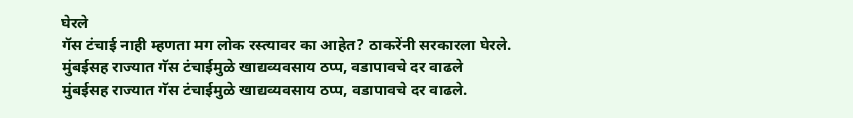घेरले
गॅस टंचाई नाही म्हणता मग लोक रस्त्यावर का आहेत? ठाकरेंनी सरकारला घेरले.
मुंबईसह राज्यात गॅस टंचाईमुळे खाद्यव्यवसाय ठप्प, वडापावचे दर वाढले
मुंबईसह राज्यात गॅस टंचाईमुळे खाद्यव्यवसाय ठप्प, वडापावचे दर वाढले.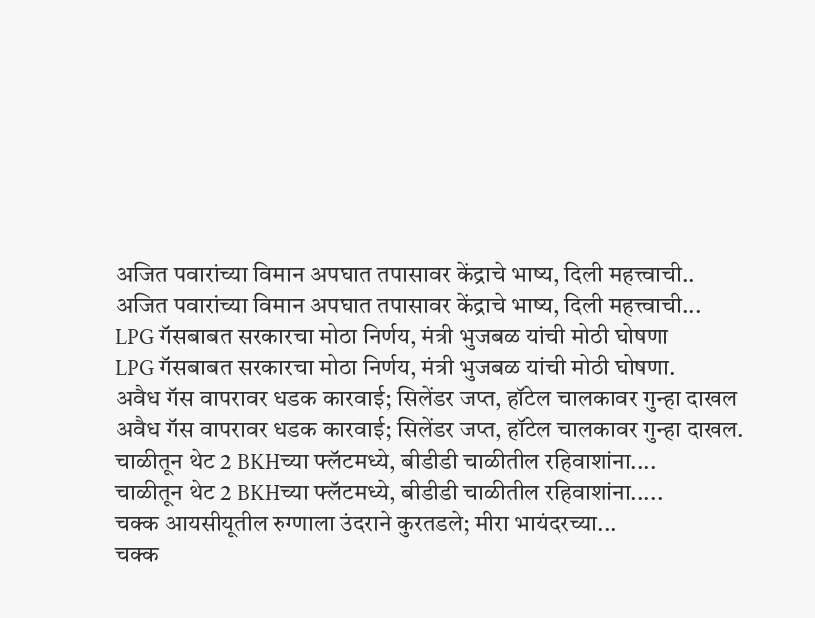अजित पवारांच्या विमान अपघात तपासावर केंद्राचे भाष्य, दिली महत्त्वाची..
अजित पवारांच्या विमान अपघात तपासावर केंद्राचे भाष्य, दिली महत्त्वाची...
LPG गॅसबाबत सरकारचा मोठा निर्णय, मंत्री भुजबळ यांची मोठी घोषणा
LPG गॅसबाबत सरकारचा मोठा निर्णय, मंत्री भुजबळ यांची मोठी घोषणा.
अवैध गॅस वापरावर धडक कारवाई; सिलेंडर जप्त, हॉटेल चालकावर गुन्हा दाखल
अवैध गॅस वापरावर धडक कारवाई; सिलेंडर जप्त, हॉटेल चालकावर गुन्हा दाखल.
चाळीतून थेट 2 BKHच्या फ्लॅटमध्ये, बीडीडी चाळीतील रहिवाशांना....
चाळीतून थेट 2 BKHच्या फ्लॅटमध्ये, बीडीडी चाळीतील रहिवाशांना.....
चक्क आयसीयूतील रुग्णाला उंदराने कुरतडले; मीरा भायंदरच्या...
चक्क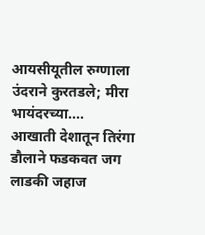आयसीयूतील रुग्णाला उंदराने कुरतडले; मीरा भायंदरच्या....
आखाती देशातून तिरंगा डौलाने फडकवत जग लाडकी जहाज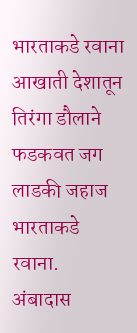भारताकडे रवाना
आखाती देशातून तिरंगा डौलाने फडकवत जग लाडकी जहाज भारताकडे रवाना.
अंबादास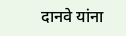दानवे यांना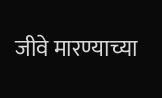जीवे मारण्याच्या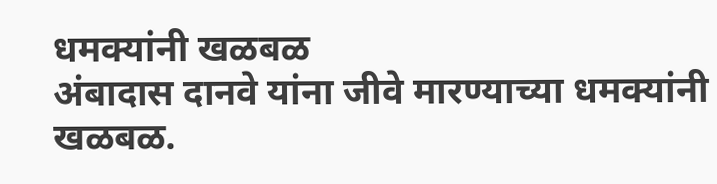धमक्यांनी खळबळ
अंबादास दानवे यांना जीवे मारण्याच्या धमक्यांनी खळबळ.